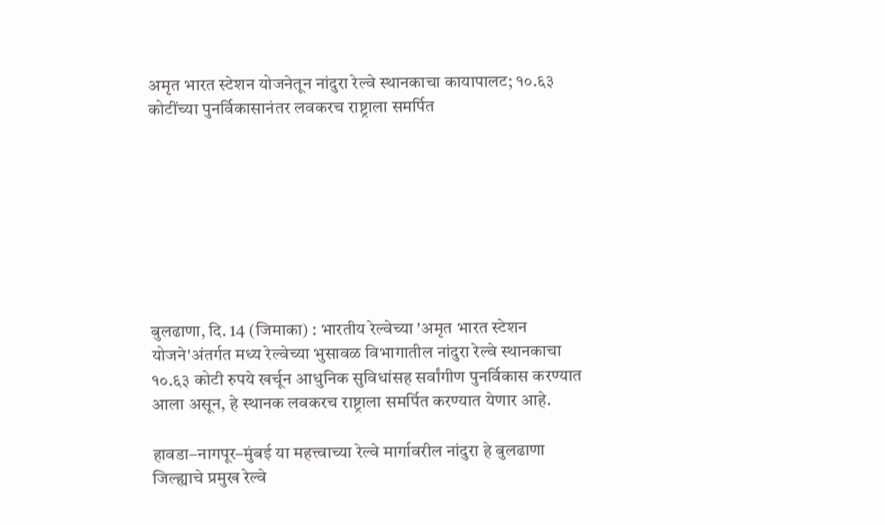अमृत भारत स्टेशन योजनेतून नांदुरा रेल्वे स्थानकाचा कायापालट; १०.६३ कोटींच्या पुनर्विकासानंतर लवकरच राष्ट्राला समर्पित








बुलढाणा, दि. 14 (जिमाका) : भारतीय रेल्वेच्या 'अमृत भारत स्टेशन योजने'अंतर्गत मध्य रेल्वेच्या भुसावळ विभागातील नांदुरा रेल्वे स्थानकाचा १०.६३ कोटी रुपये खर्चून आधुनिक सुविधांसह सर्वांगीण पुनर्विकास करण्यात आला असून, हे स्थानक लवकरच राष्ट्राला समर्पित करण्यात येणार आहे.

हावडा–नागपूर–मुंबई या महत्त्वाच्या रेल्वे मार्गावरील नांदुरा हे बुलढाणा जिल्ह्याचे प्रमुख रेल्वे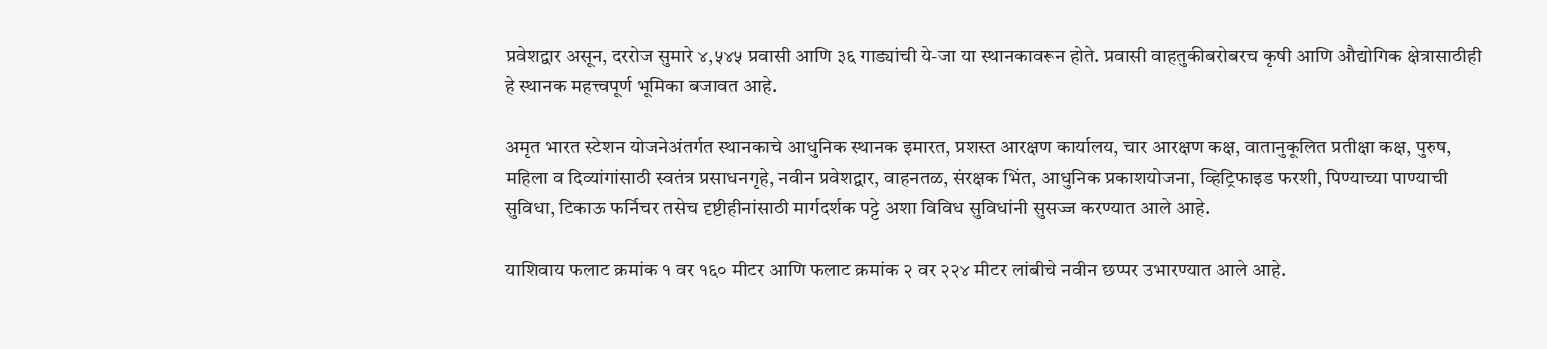प्रवेशद्वार असून, दररोज सुमारे ४,५४५ प्रवासी आणि ३६ गाड्यांची ये-जा या स्थानकावरून होते. प्रवासी वाहतुकीबरोबरच कृषी आणि औद्योगिक क्षेत्रासाठीही हे स्थानक महत्त्वपूर्ण भूमिका बजावत आहे.

अमृत भारत स्टेशन योजनेअंतर्गत स्थानकाचे आधुनिक स्थानक इमारत, प्रशस्त आरक्षण कार्यालय, चार आरक्षण कक्ष, वातानुकूलित प्रतीक्षा कक्ष, पुरुष, महिला व दिव्यांगांसाठी स्वतंत्र प्रसाधनगृहे, नवीन प्रवेशद्वार, वाहनतळ, संरक्षक भिंत, आधुनिक प्रकाशयोजना, व्हिट्रिफाइड फरशी, पिण्याच्या पाण्याची सुविधा, टिकाऊ फर्निचर तसेच दृष्टीहीनांसाठी मार्गदर्शक पट्टे अशा विविध सुविधांनी सुसज्ज करण्यात आले आहे.

याशिवाय फलाट क्रमांक १ वर १६० मीटर आणि फलाट क्रमांक २ वर २२४ मीटर लांबीचे नवीन छप्पर उभारण्यात आले आहे.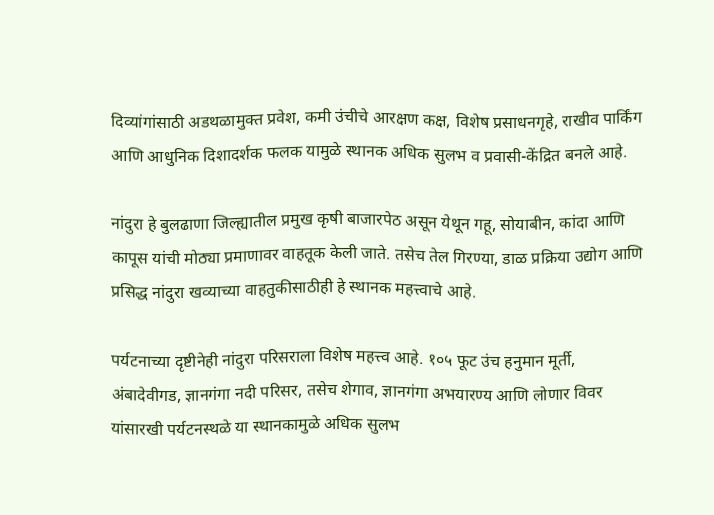दिव्यांगांसाठी अडथळामुक्त प्रवेश, कमी उंचीचे आरक्षण कक्ष, विशेष प्रसाधनगृहे, राखीव पार्किंग आणि आधुनिक दिशादर्शक फलक यामुळे स्थानक अधिक सुलभ व प्रवासी-केंद्रित बनले आहे.

नांदुरा हे बुलढाणा जिल्ह्यातील प्रमुख कृषी बाजारपेठ असून येथून गहू, सोयाबीन, कांदा आणि कापूस यांची मोठ्या प्रमाणावर वाहतूक केली जाते. तसेच तेल गिरण्या, डाळ प्रक्रिया उद्योग आणि प्रसिद्ध नांदुरा खव्याच्या वाहतुकीसाठीही हे स्थानक महत्त्वाचे आहे.

पर्यटनाच्या दृष्टीनेही नांदुरा परिसराला विशेष महत्त्व आहे. १०५ फूट उंच हनुमान मूर्ती, अंबादेवीगड, ज्ञानगंगा नदी परिसर, तसेच शेगाव, ज्ञानगंगा अभयारण्य आणि लोणार विवर यांसारखी पर्यटनस्थळे या स्थानकामुळे अधिक सुलभ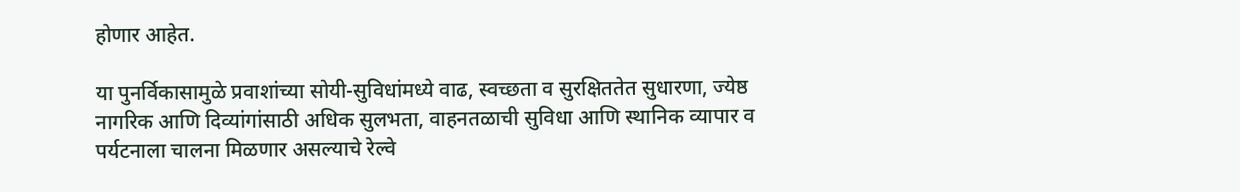होणार आहेत.

या पुनर्विकासामुळे प्रवाशांच्या सोयी-सुविधांमध्ये वाढ, स्वच्छता व सुरक्षिततेत सुधारणा, ज्येष्ठ नागरिक आणि दिव्यांगांसाठी अधिक सुलभता, वाहनतळाची सुविधा आणि स्थानिक व्यापार व पर्यटनाला चालना मिळणार असल्याचे रेल्वे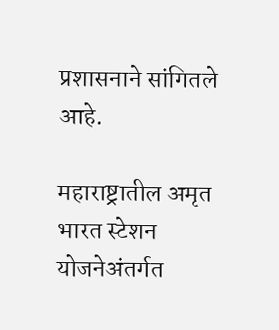प्रशासनाने सांगितले आहे.

महाराष्ट्रातील अमृत भारत स्टेशन योजनेअंतर्गत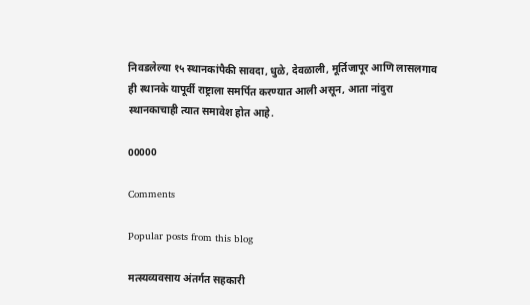निवडलेल्या १५ स्थानकांपैकी सावदा, धुळे, देवळाली, मूर्तिजापूर आणि लासलगाव ही स्थानके यापूर्वी राष्ट्राला समर्पित करण्यात आली असून, आता नांदुरा स्थानकाचाही त्यात समावेश होत आहे.

00000

Comments

Popular posts from this blog

मत्स्यव्यवसाय अंतर्गत सहकारी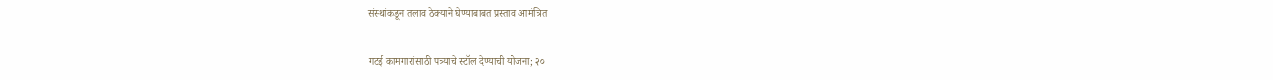संस्थांकडून तलाव ठेक्याने घेण्याबाबत प्रस्ताव आमंत्रित

गटई कामगारांसाठी पत्र्याचे स्टॉल देण्याची योजना; २०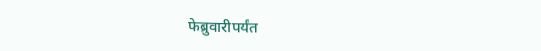फेब्रुवारीपर्यंत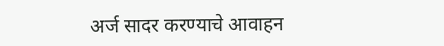अर्ज सादर करण्याचे आवाहन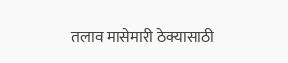तलाव मासेमारी ठेक्यासाठी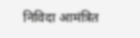निविदा आमंत्रित